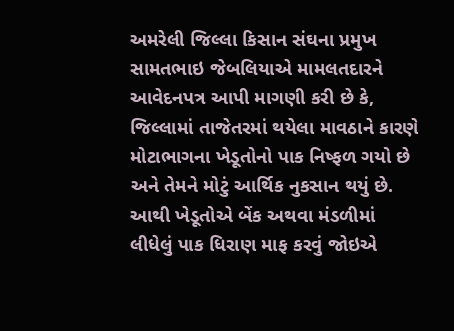અમરેલી જિલ્લા કિસાન સંઘના પ્રમુખ સામતભાઇ જેબલિયાએ મામલતદારને આવેદનપત્ર આપી માગણી કરી છે કે, જિલ્લામાં તાજેતરમાં થયેલા માવઠાને કારણે મોટાભાગના ખેડૂતોનો પાક નિષ્ફળ ગયો છે અને તેમને મોટું આર્થિક નુકસાન થયું છે. આથી ખેડૂતોએ બેંક અથવા મંડળીમાં લીધેલું પાક ધિરાણ માફ કરવું જોઇએ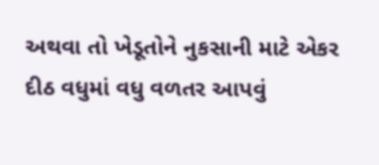અથવા તો ખેડૂતોને નુકસાની માટે એકર દીઠ વધુમાં વધુ વળતર આપવું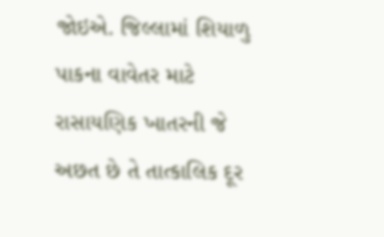જોઇએ. જિલ્લામાં શિયાળુ પાકના વાવેતર માટે રાસાયણિક ખાતરની જે અછત છે તે તાત્કાલિક દૂર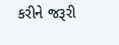કરીને જરૂરી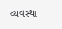વ્યવસ્થા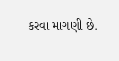કરવા માગણી છે.